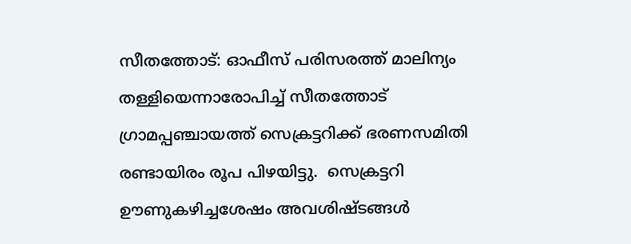സീതത്തോട്: ഓഫീസ് പരിസരത്ത് മാലിന്യം തള്ളിയെന്നാരോപിച്ച് സീതത്തോട് ഗ്രാമപ്പഞ്ചായത്ത് സെക്രട്ടറിക്ക് ഭരണസമിതി രണ്ടായിരം രൂപ പിഴയിട്ടു.  സെക്രട്ടറി ഊണുകഴിച്ചശേഷം അവശിഷ്ടങ്ങള്‍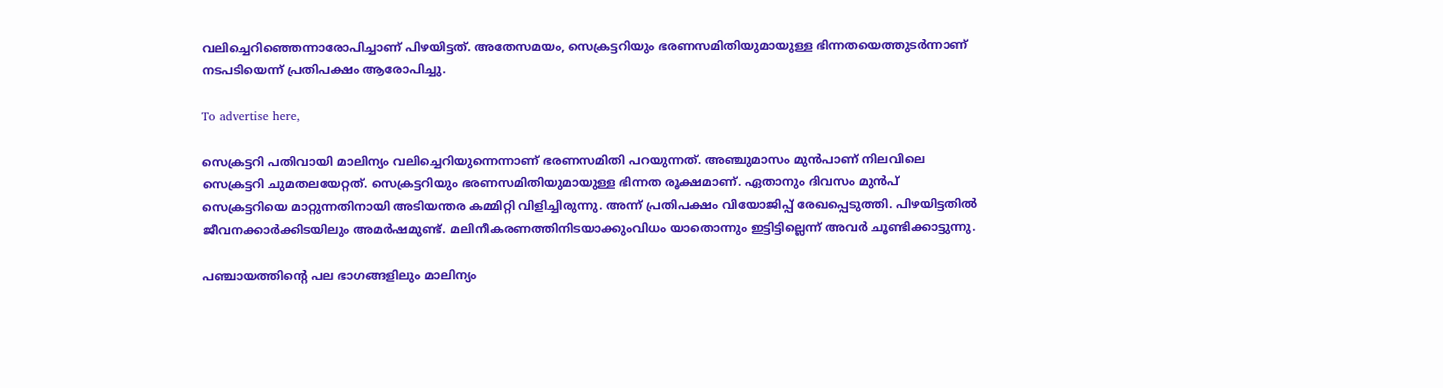വലിച്ചെറിഞ്ഞെന്നാരോപിച്ചാണ് പിഴയിട്ടത്. അതേസമയം, സെക്രട്ടറിയും ഭരണസമിതിയുമായുള്ള ഭിന്നതയെത്തുടര്‍ന്നാണ് നടപടിയെന്ന് പ്രതിപക്ഷം ആരോപിച്ചു.

To advertise here,

സെക്രട്ടറി പതിവായി മാലിന്യം വലിച്ചെറിയുന്നെന്നാണ് ഭരണസമിതി പറയുന്നത്. അഞ്ചുമാസം മുന്‍പാണ് നിലവിലെ സെക്രട്ടറി ചുമതലയേറ്റത്. സെക്രട്ടറിയും ഭരണസമിതിയുമായുള്ള ഭിന്നത രൂക്ഷമാണ്. ഏതാനും ദിവസം മുന്‍പ് സെക്രട്ടറിയെ മാറ്റുന്നതിനായി അടിയന്തര കമ്മിറ്റി വിളിച്ചിരുന്നു. അന്ന് പ്രതിപക്ഷം വിയോജിപ്പ് രേഖപ്പെടുത്തി. പിഴയിട്ടതില്‍ ജീവനക്കാര്‍ക്കിടയിലും അമര്‍ഷമുണ്ട്. മലിനീകരണത്തിനിടയാക്കുംവിധം യാതൊന്നും ഇട്ടിട്ടില്ലെന്ന് അവര്‍ ചൂണ്ടിക്കാട്ടുന്നു.

പഞ്ചായത്തിന്റെ പല ഭാഗങ്ങളിലും മാലിന്യം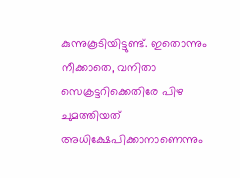കുന്നുകൂടിയിട്ടുണ്ട്. ഇതൊന്നും നീക്കാതെ, വനിതാ സെക്രട്ടറിക്കെതിരേ പിഴ ചുമത്തിയത് അധിക്ഷേപിക്കാനാണെന്നും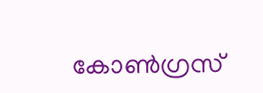കോണ്‍ഗ്രസ്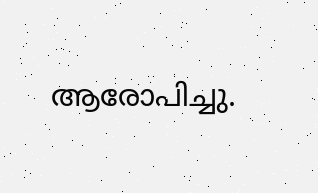ആരോപിച്ചു.